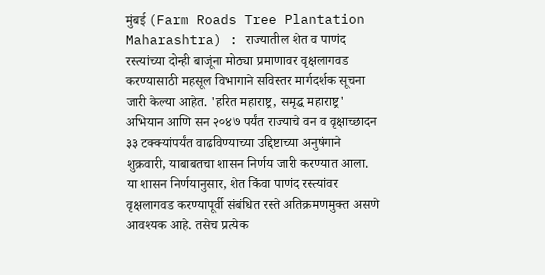मुंबई (Farm Roads Tree Plantation Maharashtra) : राज्यातील शेत व पाणंद रस्त्यांच्या दोन्ही बाजूंना मोठ्या प्रमाणावर वृक्षलागवड करण्यासाठी महसूल विभागाने सविस्तर मार्गदर्शक सूचना जारी केल्या आहेत. 'हरित महाराष्ट्र, समृद्ध महाराष्ट्र' अभियान आणि सन २०४७ पर्यंत राज्याचे वन व वृक्षाच्छादन ३३ टक्क्यांपर्यंत वाढविण्याच्या उद्दिष्टाच्या अनुषंगाने शुक्रवारी, याबाबतचा शासन निर्णय जारी करण्यात आला.
या शासन निर्णयानुसार, शेत किंवा पाणंद रस्त्यांवर वृक्षलागवड करण्यापूर्वी संबंधित रस्ते अतिक्रमणमुक्त असणे आवश्यक आहे. तसेच प्रत्येक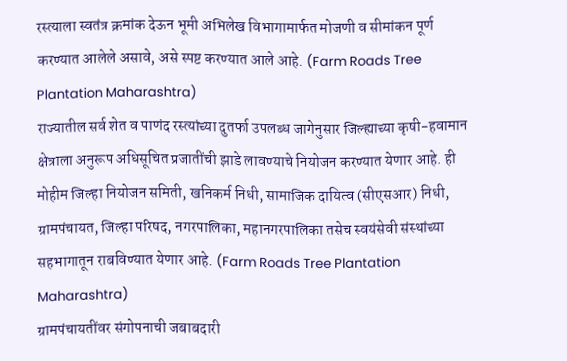रस्त्याला स्वतंत्र क्रमांक देऊन भूमी अभिलेख विभागामार्फत मोजणी व सीमांकन पूर्ण करण्यात आलेले असावे, असे स्पष्ट करण्यात आले आहे. (Farm Roads Tree Plantation Maharashtra)
राज्यातील सर्व शेत व पाणंद रस्त्यांच्या दुतर्फा उपलब्ध जागेनुसार जिल्ह्याच्या कृषी-हवामान क्षेत्राला अनुरूप अधिसूचित प्रजातींची झाडे लावण्याचे नियोजन करण्यात येणार आहे. ही मोहीम जिल्हा नियोजन समिती, खनिकर्म निधी, सामाजिक दायित्व (सीएसआर) निधी, ग्रामपंचायत, जिल्हा परिषद, नगरपालिका, महानगरपालिका तसेच स्वयंसेवी संस्थांच्या सहभागातून राबविण्यात येणार आहे. (Farm Roads Tree Plantation Maharashtra)
ग्रामपंचायतींवर संगोपनाची जबाबदारी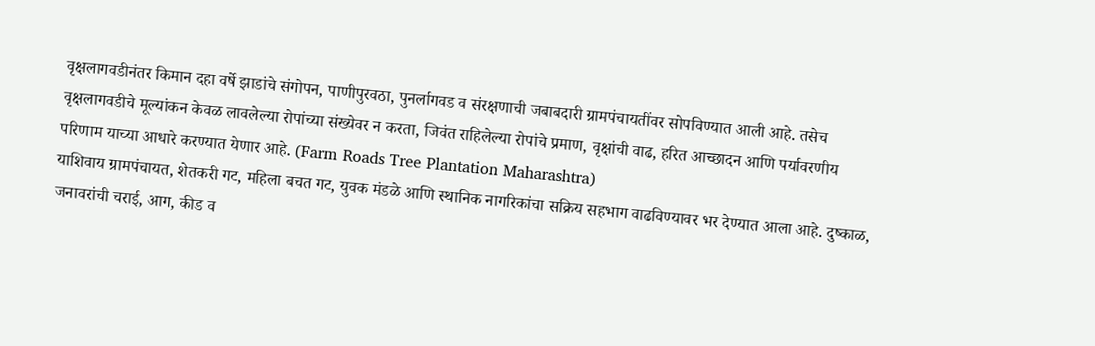वृक्षलागवडीनंतर किमान दहा वर्षे झाडांचे संगोपन, पाणीपुरवठा, पुनर्लागवड व संरक्षणाची जबाबदारी ग्रामपंचायतींवर सोपविण्यात आली आहे. तसेच वृक्षलागवडीचे मूल्यांकन केवळ लावलेल्या रोपांच्या संख्येवर न करता, जिवंत राहिलेल्या रोपांचे प्रमाण, वृक्षांची वाढ, हरित आच्छादन आणि पर्यावरणीय परिणाम याच्या आधारे करण्यात येणार आहे. (Farm Roads Tree Plantation Maharashtra)
याशिवाय ग्रामपंचायत, शेतकरी गट, महिला बचत गट, युवक मंडळे आणि स्थानिक नागरिकांचा सक्रिय सहभाग वाढविण्यावर भर देण्यात आला आहे. दुष्काळ, जनावरांची चराई, आग, कीड व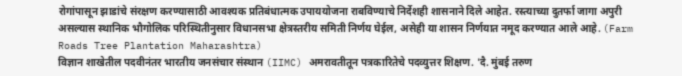रोगांपासून झाडांचे संरक्षण करण्यासाठी आवश्यक प्रतिबंधात्मक उपाययोजना राबविण्याचे निर्देशही शासनाने दिले आहेत. रस्त्याच्या दुतर्फा जागा अपुरी असल्यास स्थानिक भौगोलिक परिस्थितीनुसार विधानसभा क्षेत्रस्तरीय समिती निर्णय घेईल, असेही या शासन निर्णयात नमूद करण्यात आले आहे. (Farm Roads Tree Plantation Maharashtra)
विज्ञान शाखेतील पदवीनंतर भारतीय जनसंचार संस्थान (IIMC) अमरावतीतून पत्रकारितेचे पदव्युत्तर शिक्षण. 'दै. मुंबई तरुण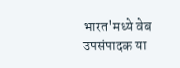भारत'मध्ये वेब उपसंपादक या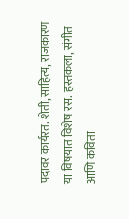पदावर कार्यरत. शेती, साहित्य, राजकारण या विषयात विशेष रस. हस्तकला, संगीत आणि कविता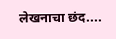लेखनाचा छंद....